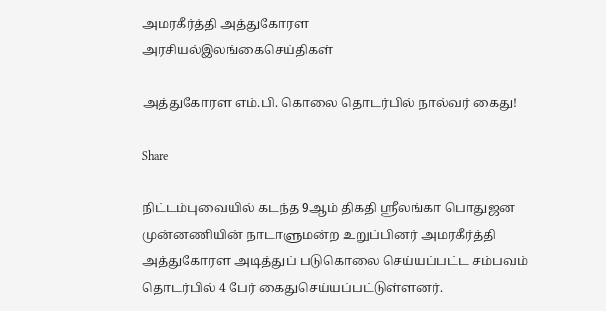அமரகீர்த்தி அத்துகோரள
அரசியல்இலங்கைசெய்திகள்

அத்துகோரள எம்.பி. கொலை தொடர்பில் நால்வர் கைது!

Share

நிட்டம்புவையில் கடந்த 9ஆம் திகதி ஸ்ரீலங்கா பொதுஜன முன்னணியின் நாடாளுமன்ற உறுப்பினர் அமரகீர்த்தி அத்துகோரள அடித்துப் படுகொலை செய்யப்பட்ட சம்பவம் தொடர்பில் 4 பேர் கைதுசெய்யப்பட்டுள்ளனர்.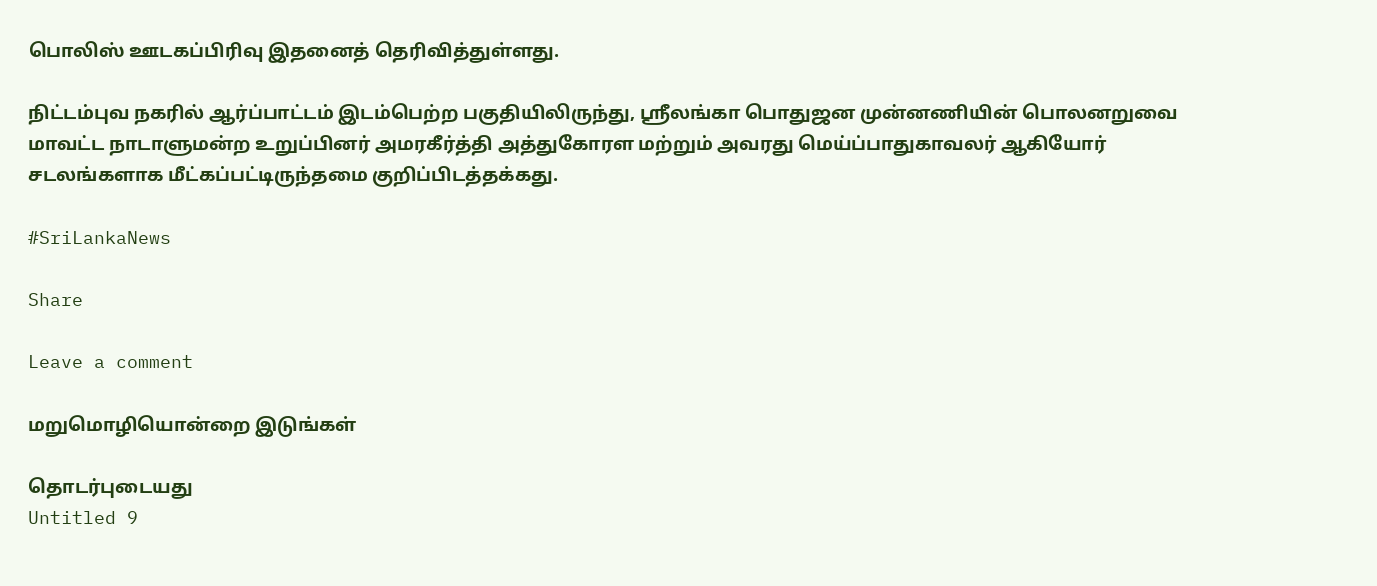பொலிஸ் ஊடகப்பிரிவு இதனைத் தெரிவித்துள்ளது.

நிட்டம்புவ நகரில் ஆர்ப்பாட்டம் இடம்பெற்ற பகுதியிலிருந்து, ஸ்ரீலங்கா பொதுஜன முன்னணியின் பொலனறுவை மாவட்ட நாடாளுமன்ற உறுப்பினர் அமரகீர்த்தி அத்துகோரள மற்றும் அவரது மெய்ப்பாதுகாவலர் ஆகியோர் சடலங்களாக மீட்கப்பட்டிருந்தமை குறிப்பிடத்தக்கது.

#SriLankaNews

Share

Leave a comment

மறுமொழியொன்றை இடுங்கள்

தொடர்புடையது
Untitled 9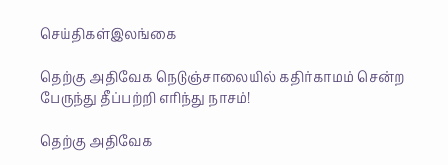செய்திகள்இலங்கை

தெற்கு அதிவேக நெடுஞ்சாலையில் கதிர்காமம் சென்ற பேருந்து தீப்பற்றி எரிந்து நாசம்!

தெற்கு அதிவேக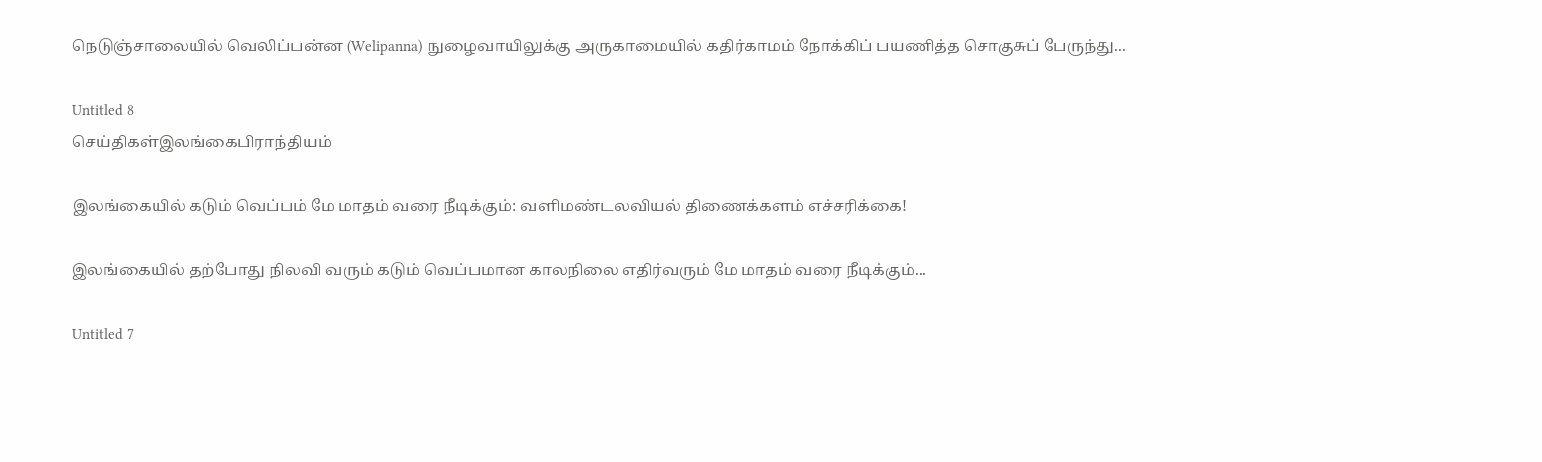நெடுஞ்சாலையில் வெலிப்பன்ன (Welipanna) நுழைவாயிலுக்கு அருகாமையில் கதிர்காமம் நோக்கிப் பயணித்த சொகுசுப் பேருந்து...

Untitled 8
செய்திகள்இலங்கைபிராந்தியம்

இலங்கையில் கடும் வெப்பம் மே மாதம் வரை நீடிக்கும்: வளிமண்டலவியல் திணைக்களம் எச்சரிக்கை!

இலங்கையில் தற்போது நிலவி வரும் கடும் வெப்பமான காலநிலை எதிர்வரும் மே மாதம் வரை நீடிக்கும்...

Untitled 7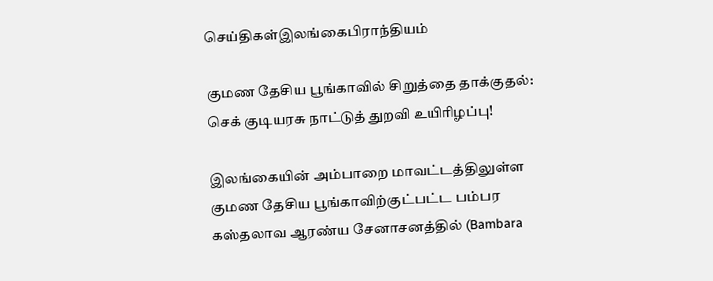செய்திகள்இலங்கைபிராந்தியம்

குமண தேசிய பூங்காவில் சிறுத்தை தாக்குதல்: செக் குடியரசு நாட்டுத் துறவி உயிரிழப்பு!

இலங்கையின் அம்பாறை மாவட்டத்திலுள்ள குமண தேசிய பூங்காவிற்குட்பட்ட பம்பர கஸ்தலாவ ஆரண்ய சேனாசனத்தில் (Bambara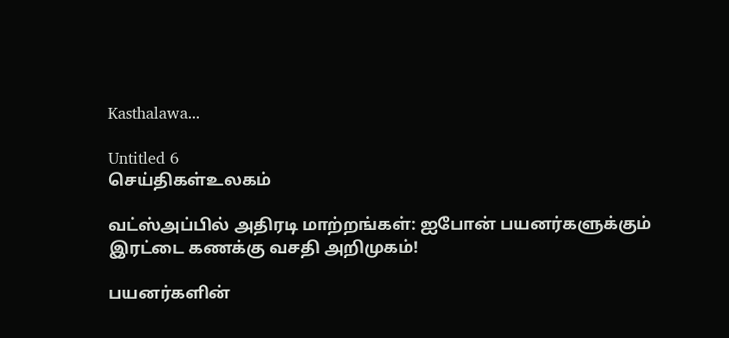Kasthalawa...

Untitled 6
செய்திகள்உலகம்

வட்ஸ்அப்பில் அதிரடி மாற்றங்கள்: ஐபோன் பயனர்களுக்கும் இரட்டை கணக்கு வசதி அறிமுகம்!

பயனர்களின்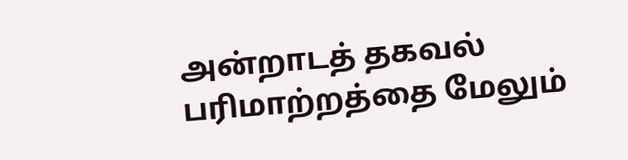அன்றாடத் தகவல் பரிமாற்றத்தை மேலும்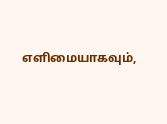எளிமையாகவும்,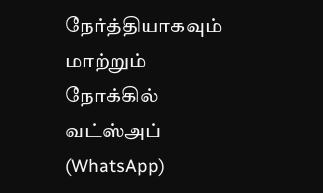நேர்த்தியாகவும் மாற்றும் நோக்கில் வட்ஸ்அப் (WhatsApp)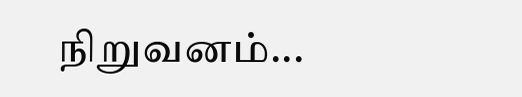நிறுவனம்...